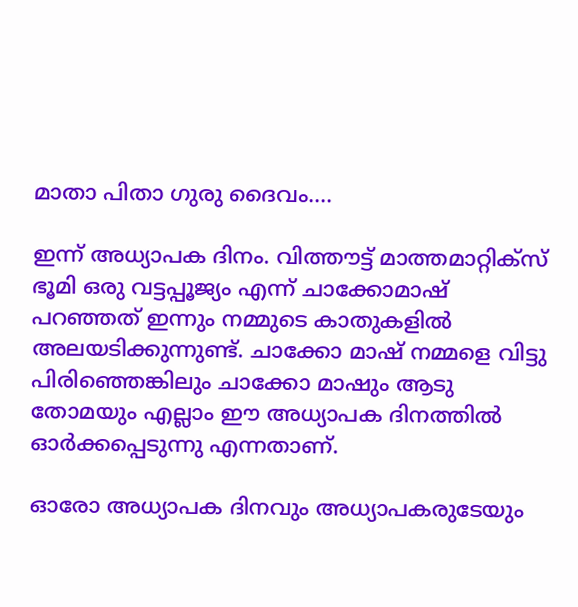മാതാ പിതാ ഗുരു ദൈവം....

ഇന്ന് അധ്യാപക ദിനം. വിത്തൗട്ട് മാത്തമാറ്റിക്‌സ് ഭൂമി ഒരു വട്ടപ്പൂജ്യം എന്ന് ചാക്കോമാഷ് പറഞ്ഞത് ഇന്നും നമ്മുടെ കാതുകളില്‍ അലയടിക്കുന്നുണ്ട്. ചാക്കോ മാഷ് നമ്മളെ വിട്ടു പിരിഞ്ഞെങ്കിലും ചാക്കോ മാഷും ആടു തോമയും എല്ലാം ഈ അധ്യാപക ദിനത്തില്‍ ഓര്‍ക്കപ്പെടുന്നു എന്നതാണ്.

ഓരോ അധ്യാപക ദിനവും അധ്യാപകരുടേയും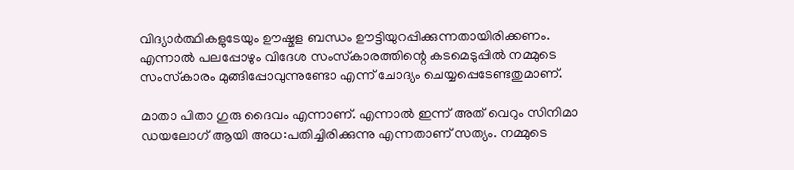വിദ്യാര്‍ത്ഥികളുടേയും ഊഷ്മള ബന്ധം ഊട്ടിയുറപ്പിക്കുന്നതായിരിക്കണം. എന്നാല്‍ പലപ്പോഴും വിദേശ സംസ്‌കാരത്തിന്റെ കടമെടുപ്പില്‍ നമ്മുടെ സംസ്‌കാരം മുങ്ങിപ്പോവുന്നുണ്ടോ എന്ന് ചോദ്യം ചെയ്യപ്പെടേണ്ടതുമാണ്.

മാതാ പിതാ ഗുരു ദൈവം എന്നാണ്. എന്നാല്‍ ഇന്ന് അത് വെറും സിനിമാ ഡയലോഗ് ആയി അധ:പതിച്ചിരിക്കുന്നു എന്നതാണ് സത്യം. നമ്മുടെ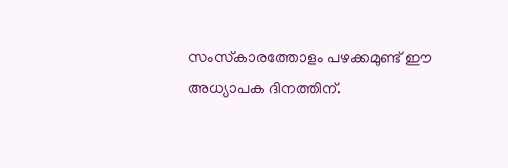സംസ്‌കാരത്തോളം പഴക്കമുണ്ട് ഈ അധ്യാപക ദിനത്തിന്.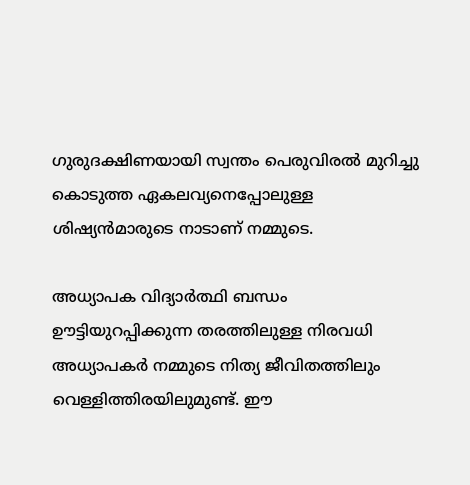ഗുരുദക്ഷിണയായി സ്വന്തം പെരുവിരല്‍ മുറിച്ചു കൊടുത്ത ഏകലവ്യനെപ്പോലുള്ള ശിഷ്യന്‍മാരുടെ നാടാണ് നമ്മുടെ.

അധ്യാപക വിദ്യാര്‍ത്ഥി ബന്ധം ഊട്ടിയുറപ്പിക്കുന്ന തരത്തിലുള്ള നിരവധി അധ്യാപകര്‍ നമ്മുടെ നിത്യ ജീവിതത്തിലും വെള്ളിത്തിരയിലുമുണ്ട്. ഈ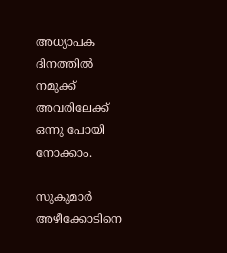അധ്യാപക ദിനത്തില്‍ നമുക്ക് അവരിലേക്ക് ഒന്നു പോയി നോക്കാം.

സുകുമാര്‍ അഴീക്കോടിനെ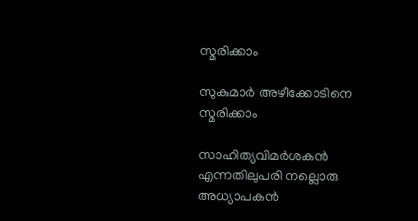സ്മരിക്കാം

സുകുമാര്‍ അഴീക്കോടിനെ സ്മരിക്കാം

സാഹിത്യവിമര്‍ശകന്‍ എന്നതിലുപരി നല്ലൊരു അധ്യാപകന്‍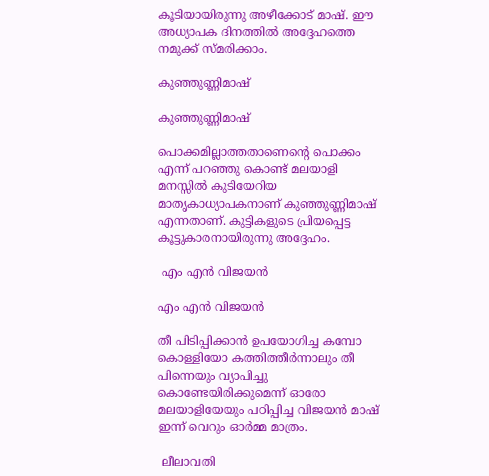കൂടിയായിരുന്നു അഴീക്കോട് മാഷ്. ഈ അധ്യാപക ദിനത്തില്‍ അദ്ദേഹത്തെ നമുക്ക് സ്മരിക്കാം.

കുഞ്ഞുണ്ണിമാഷ്

കുഞ്ഞുണ്ണിമാഷ്

പൊക്കമില്ലാത്തതാണെന്റെ പൊക്കം എന്ന് പറഞ്ഞു കൊണ്ട് മലയാളി മനസ്സില്‍ കുടിയേറിയ മാതൃകാധ്യാപകനാണ് കുഞ്ഞുണ്ണിമാഷ് എന്നതാണ്. കുട്ടികളുടെ പ്രിയപ്പെട്ട കൂട്ടുകാരനായിരുന്നു അദ്ദേഹം.

 എം എന്‍ വിജയന്‍

എം എന്‍ വിജയന്‍

തീ പിടിപ്പിക്കാന്‍ ഉപയോഗിച്ച കമ്പോ കൊള്ളിയോ കത്തിത്തീര്‍ന്നാലും തീ പിന്നെയും വ്യാപിച്ചു കൊണ്ടേയിരിക്കുമെന്ന് ഓരോ മലയാളിയേയും പഠിപ്പിച്ച വിജയന്‍ മാഷ് ഇന്ന് വെറും ഓര്‍മ്മ മാത്രം.

 ലീലാവതി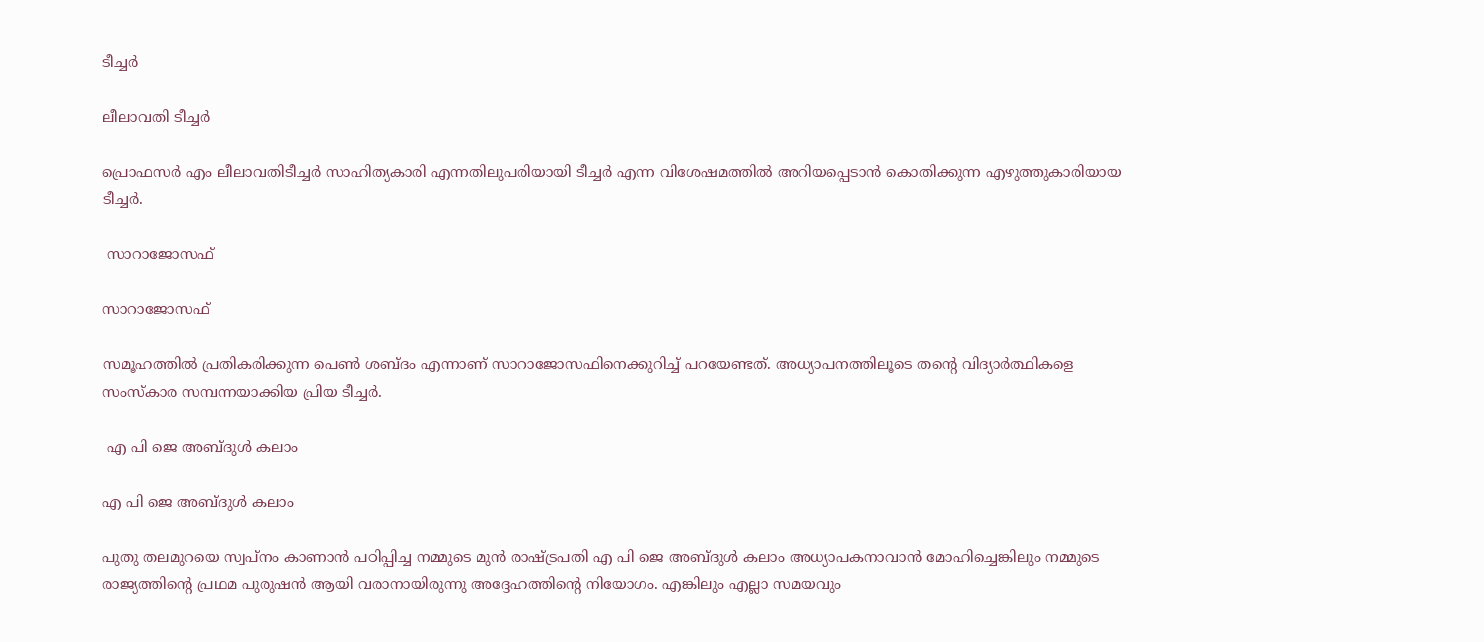ടീച്ചര്‍

ലീലാവതി ടീച്ചര്‍

പ്രൊഫസര്‍ എം ലീലാവതിടീച്ചര്‍ സാഹിത്യകാരി എന്നതിലുപരിയായി ടീച്ചര്‍ എന്ന വിശേഷമത്തില്‍ അറിയപ്പെടാന്‍ കൊതിക്കുന്ന എഴുത്തുകാരിയായ ടീച്ചര്‍.

 സാറാജോസഫ്

സാറാജോസഫ്

സമൂഹത്തില്‍ പ്രതികരിക്കുന്ന പെണ്‍ ശബ്ദം എന്നാണ് സാറാജോസഫിനെക്കുറിച്ച് പറയേണ്ടത്. അധ്യാപനത്തിലൂടെ തന്റെ വിദ്യാര്‍ത്ഥികളെ സംസ്‌കാര സമ്പന്നയാക്കിയ പ്രിയ ടീച്ചര്‍.

 എ പി ജെ അബ്ദുള്‍ കലാം

എ പി ജെ അബ്ദുള്‍ കലാം

പുതു തലമുറയെ സ്വപ്‌നം കാണാന്‍ പഠിപ്പിച്ച നമ്മുടെ മുന്‍ രാഷ്ട്രപതി എ പി ജെ അബ്ദുള്‍ കലാം അധ്യാപകനാവാന്‍ മോഹിച്ചെങ്കിലും നമ്മുടെ രാജ്യത്തിന്റെ പ്രഥമ പുരുഷന്‍ ആയി വരാനായിരുന്നു അദ്ദേഹത്തിന്റെ നിയോഗം. എങ്കിലും എല്ലാ സമയവും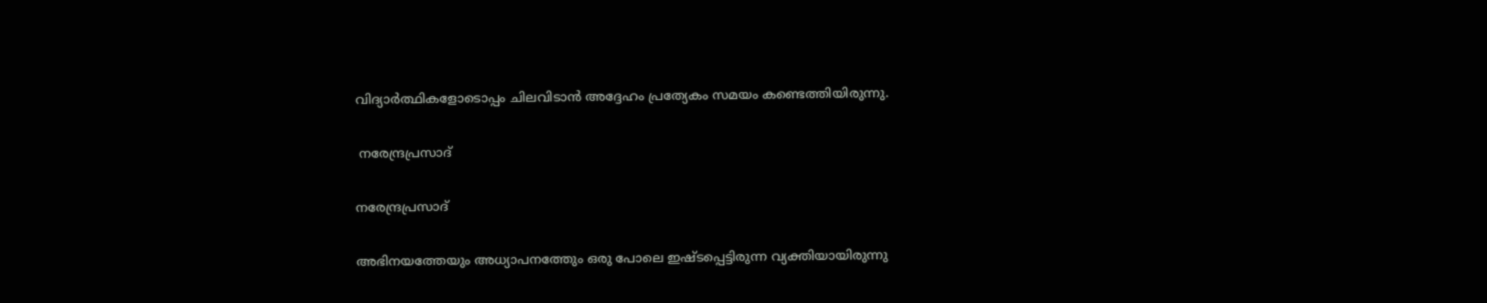വിദ്യാര്‍ത്ഥികളോടൊപ്പം ചിലവിടാന്‍ അദ്ദേഹം പ്രത്യേകം സമയം കണ്ടെത്തിയിരുന്നു.

 നരേന്ദ്രപ്രസാദ്

നരേന്ദ്രപ്രസാദ്

അഭിനയത്തേയും അധ്യാപനത്തേും ഒരു പോലെ ഇഷ്ടപ്പെട്ടിരുന്ന വ്യക്തിയായിരുന്നു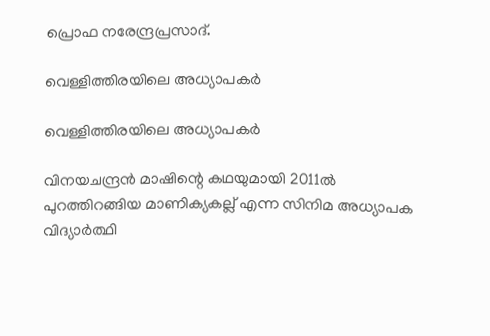പ്രൊഫ നരേന്ദ്രപ്രസാദ്.

വെള്ളിത്തിരയിലെ അധ്യാപകര്‍

വെള്ളിത്തിരയിലെ അധ്യാപകര്‍

വിനയചന്ദ്രന്‍ മാഷിന്റെ കഥയുമായി 2011ല്‍ പുറത്തിറങ്ങിയ മാണിക്യകല്ല് എന്ന സിനിമ അധ്യാപക വിദ്യാര്‍ത്ഥി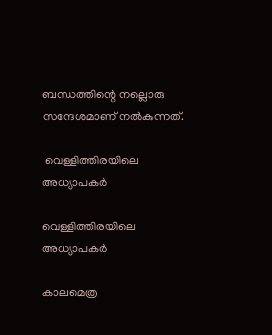ബന്ധത്തിന്റെ നല്ലൊരു സന്ദേശമാണ് നല്‍കുന്നത്.

 വെള്ളിത്തിരയിലെ അധ്യാപകര്‍

വെള്ളിത്തിരയിലെ അധ്യാപകര്‍

കാലമെത്ര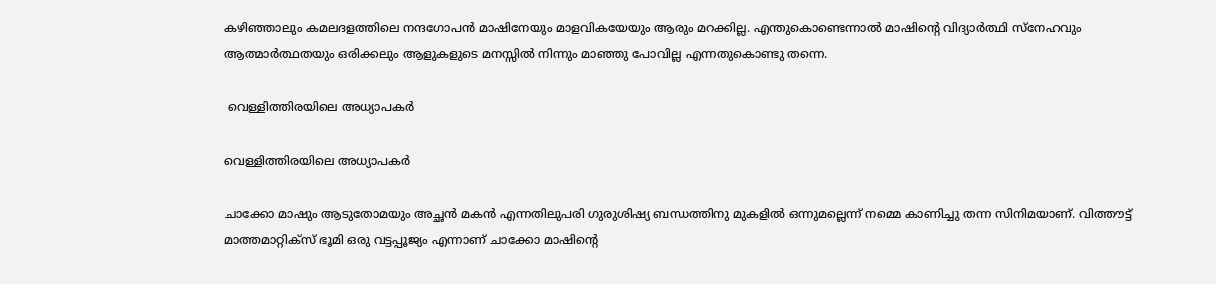കഴിഞ്ഞാലും കമലദളത്തിലെ നന്ദഗോപന്‍ മാഷിനേയും മാളവികയേയും ആരും മറക്കില്ല. എന്തുകൊണ്ടെന്നാല്‍ മാഷിന്റെ വിദ്യാര്‍ത്ഥി സ്‌നേഹവും ആത്മാര്‍ത്ഥതയും ഒരിക്കലും ആളുകളുടെ മനസ്സില്‍ നിന്നും മാഞ്ഞു പോവില്ല എന്നതുകൊണ്ടു തന്നെ.

 വെള്ളിത്തിരയിലെ അധ്യാപകര്‍

വെള്ളിത്തിരയിലെ അധ്യാപകര്‍

ചാക്കോ മാഷും ആടുതോമയും അച്ഛന്‍ മകന്‍ എന്നതിലുപരി ഗുരുശിഷ്യ ബന്ധത്തിനു മുകളില്‍ ഒന്നുമല്ലെന്ന് നമ്മെ കാണിച്ചു തന്ന സിനിമയാണ്. വിത്തൗട്ട് മാത്തമാറ്റിക്‌സ് ഭൂമി ഒരു വട്ടപ്പൂജ്യം എന്നാണ് ചാക്കോ മാഷിന്റെ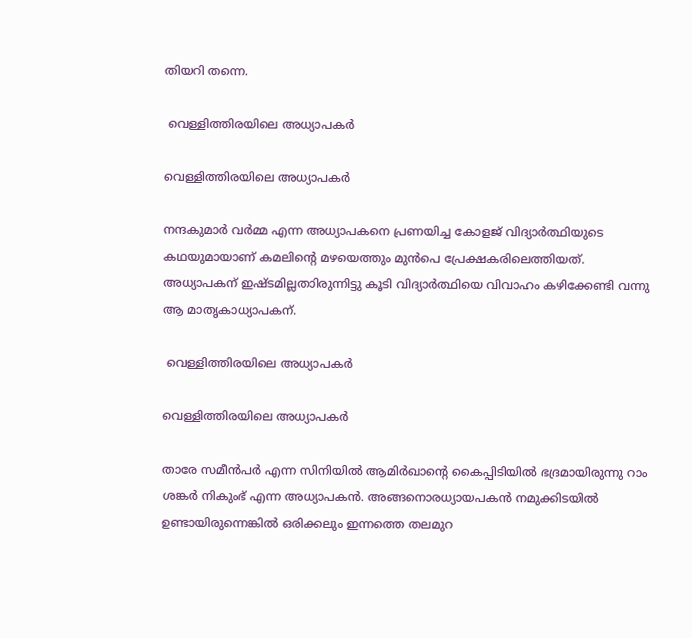തിയറി തന്നെ.

 വെള്ളിത്തിരയിലെ അധ്യാപകര്‍

വെള്ളിത്തിരയിലെ അധ്യാപകര്‍

നന്ദകുമാര്‍ വര്‍മ്മ എന്ന അധ്യാപകനെ പ്രണയിച്ച കോളജ് വിദ്യാര്‍ത്ഥിയുടെ കഥയുമായാണ് കമലിന്റെ മഴയെത്തും മുന്‍പെ പ്രേക്ഷകരിലെത്തിയത്. അധ്യാപകന് ഇഷ്ടമില്ലതാിരുന്നിട്ടു കൂടി വിദ്യാര്‍ത്ഥിയെ വിവാഹം കഴിക്കേണ്ടി വന്നു ആ മാതൃകാധ്യാപകന്.

 വെള്ളിത്തിരയിലെ അധ്യാപകര്‍

വെള്ളിത്തിരയിലെ അധ്യാപകര്‍

താരേ സമീന്‍പര്‍ എന്ന സിനിയില്‍ ആമിര്‍ഖാന്റെ കൈപ്പിടിയില്‍ ഭദ്രമായിരുന്നു റാം ശങ്കര്‍ നികുംഭ് എന്ന അധ്യാപകന്‍. അങ്ങനൊരധ്യായപകന്‍ നമുക്കിടയില്‍ ഉണ്ടായിരുന്നെങ്കില്‍ ഒരിക്കലും ഇന്നത്തെ തലമുറ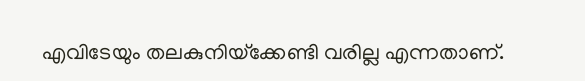എവിടേയും തലകുനിയ്‌ക്കേണ്ടി വരില്ല എന്നതാണ്.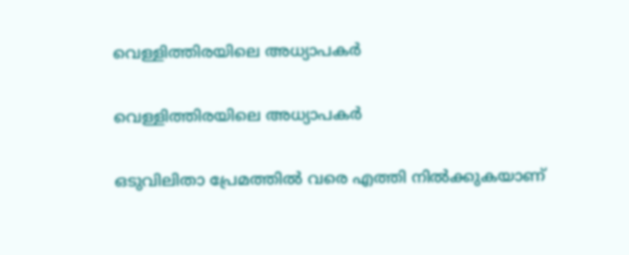വെള്ളിത്തിരയിലെ അധ്യാപകര്‍

വെള്ളിത്തിരയിലെ അധ്യാപകര്‍

ഒടുവിലിതാ പ്രേമത്തില്‍ വരെ എത്തി നില്‍ക്കുകയാണ്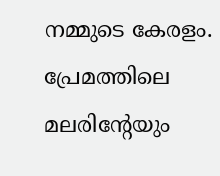നമ്മുടെ കേരളം. പ്രേമത്തിലെ മലരിന്റേയും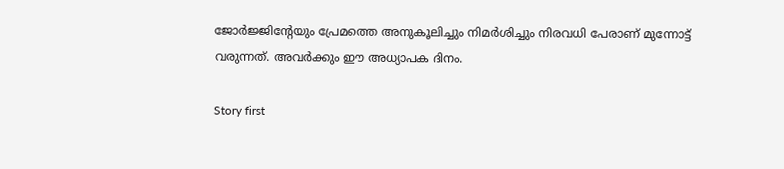ജോര്‍ജ്ജിന്റേയും പ്രേമത്തെ അനുകൂലിച്ചും നിമര്‍ശിച്ചും നിരവധി പേരാണ് മുന്നോട്ട് വരുന്നത്. അവര്‍ക്കും ഈ അധ്യാപക ദിനം.

Story first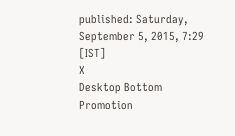published: Saturday, September 5, 2015, 7:29 [IST]
X
Desktop Bottom Promotion